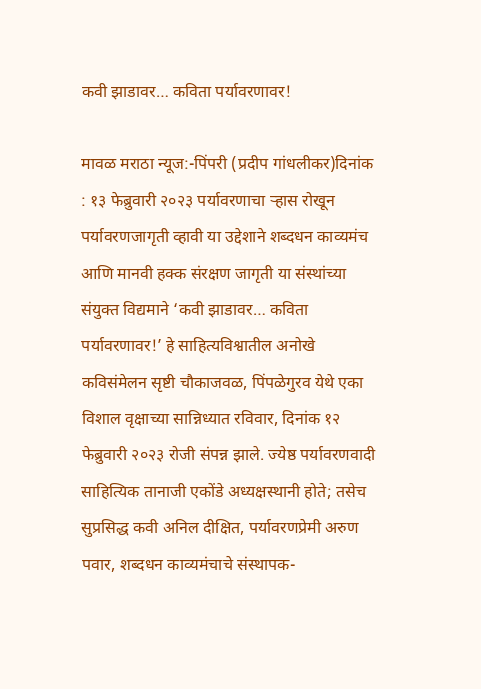कवी झाडावर… कविता पर्यावरणावर!

मावळ मराठा न्यूज:-पिंपरी (प्रदीप गांधलीकर)दिनांक : १३ फेब्रुवारी २०२३ पर्यावरणाचा ऱ्हास रोखून पर्यावरणजागृती व्हावी या उद्देशाने शब्दधन काव्यमंच आणि मानवी हक्क संरक्षण जागृती या संस्थांच्या संयुक्त विद्यमाने ‘कवी झाडावर… कविता पर्यावरणावर!’ हे साहित्यविश्वातील अनोखे कविसंमेलन सृष्टी चौकाजवळ, पिंपळेगुरव येथे एका विशाल वृक्षाच्या सान्निध्यात रविवार, दिनांक १२ फेब्रुवारी २०२३ रोजी संपन्न झाले. ज्येष्ठ पर्यावरणवादी साहित्यिक तानाजी एकोंडे अध्यक्षस्थानी होते; तसेच सुप्रसिद्ध कवी अनिल दीक्षित, पर्यावरणप्रेमी अरुण पवार, शब्दधन काव्यमंचाचे संस्थापक-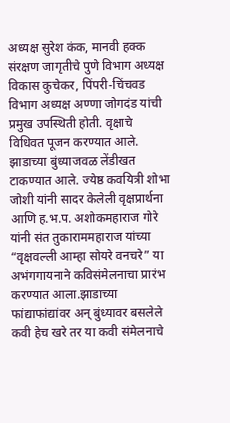अध्यक्ष सुरेश कंक, मानवी हक्क संरक्षण जागृतीचे पुणे विभाग अध्यक्ष विकास कुचेकर, पिंपरी-चिंचवड विभाग अध्यक्ष अण्णा जोगदंड यांची प्रमुख उपस्थिती होती. वृक्षाचे विधिवत पूजन करण्यात आले. झाडाच्या बुंध्याजवळ लेंडीखत टाकण्यात आले. ज्येष्ठ कवयित्री शोभा जोशी यांनी सादर केलेली वृक्षप्रार्थना आणि ह.भ.प. अशोकमहाराज गोरे यांनी संत तुकाराममहाराज यांच्या “वृक्षवल्ली आम्हा सोयरे वनचरे” या अभंगगायनाने कविसंमेलनाचा प्रारंभ करण्यात आला.झाडाच्या फांद्याफांद्यांवर अन् बुंध्यावर बसलेले कवी हेच खरे तर या कवी संमेलनाचे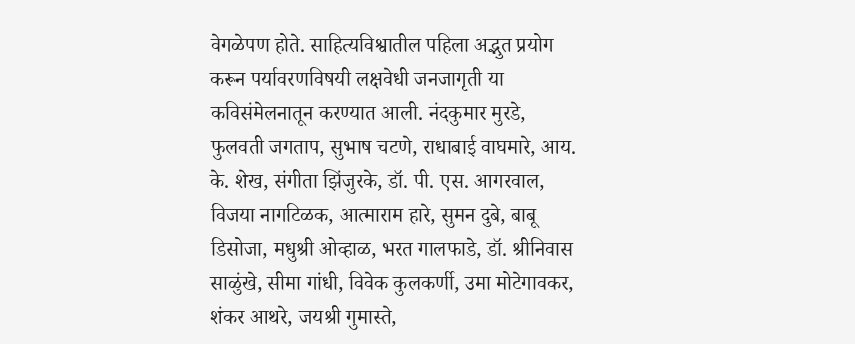वेगळेपण होते. साहित्यविश्वातील पहिला अद्भुत प्रयोग करून पर्यावरणविषयी लक्षवेधी जनजागृती या कविसंमेलनातून करण्यात आली. नंदकुमार मुरडे, फुलवती जगताप, सुभाष चटणे, राधाबाई वाघमारे, आय. के. शेख, संगीता झिंजुरके, डॉ. पी. एस. आगरवाल, विजया नागटिळक, आत्माराम हारे, सुमन दुबे, बाबू डिसोजा, मधुश्री ओव्हाळ, भरत गालफाडे, डॉ. श्रीनिवास साळुंखे, सीमा गांधी, विवेक कुलकर्णी, उमा मोटेगावकर, शंकर आथरे, जयश्री गुमास्ते,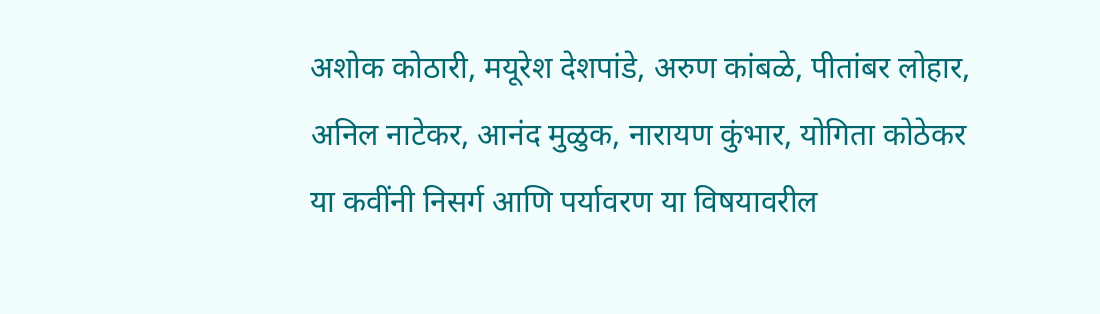अशोक कोठारी, मयूरेश देशपांडे, अरुण कांबळे, पीतांबर लोहार, अनिल नाटेकर, आनंद मुळुक, नारायण कुंभार, योगिता कोठेकर या कवींनी निसर्ग आणि पर्यावरण या विषयावरील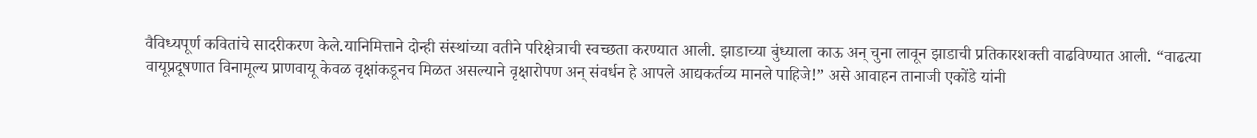वैविध्यपूर्ण कवितांचे सादरीकरण केले.यानिमित्ताने दोन्ही संस्थांच्या वतीने परिक्षेत्राची स्वच्छता करण्यात आली. झाडाच्या बुंध्याला काऊ अन् चुना लावून झाडाची प्रतिकारशक्ती वाढविण्यात आली. “वाढत्या वायूप्रदूषणात विनामूल्य प्राणवायू केवळ वृक्षांकडूनच मिळत असल्याने वृक्षारोपण अन् संवर्धन हे आपले आद्यकर्तव्य मानले पाहिजे!” असे आवाहन तानाजी एकोंडे यांनी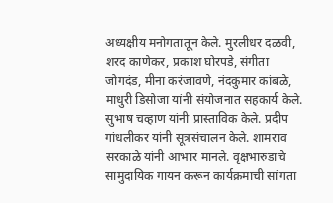अध्यक्षीय मनोगतातून केले. मुरलीधर दळवी, शरद काणेकर, प्रकाश घोरपडे, संगीता जोगदंड, मीना करंजावणे, नंदकुमार कांबळे, माधुरी डिसोजा यांनी संयोजनात सहकार्य केले. सुभाष चव्हाण यांनी प्रास्ताविक केले. प्रदीप गांधलीकर यांनी सूत्रसंचालन केले. शामराव सरकाळे यांनी आभार मानले. वृक्षभारुडाचे सामुदायिक गायन करून कार्यक्रमाची सांगता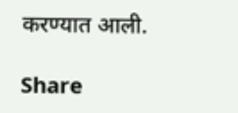करण्यात आली.

Share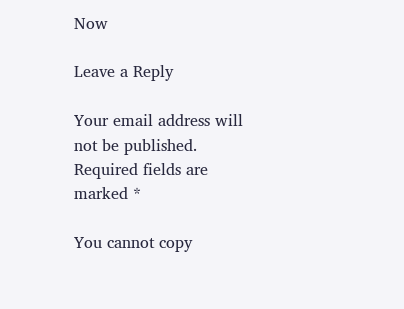Now

Leave a Reply

Your email address will not be published. Required fields are marked *

You cannot copy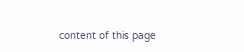content of this page